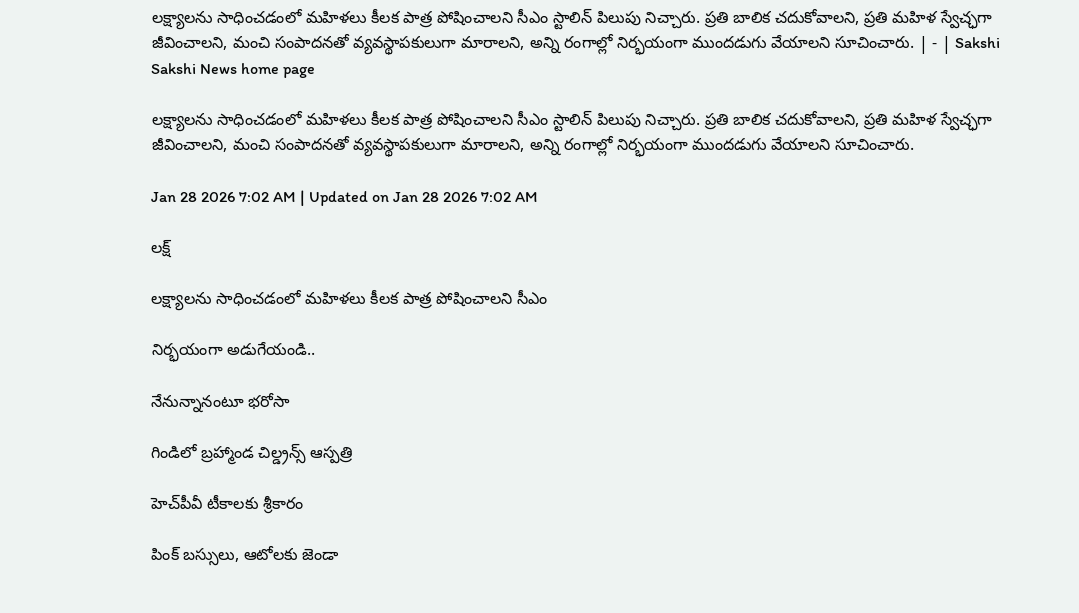లక్ష్యాలను సాధించడంలో మహిళలు కీలక పాత్ర పోషించాలని సీఎం స్టాలిన్‌ పిలుపు నిచ్చారు. ప్రతి బాలిక చదుకోవాలని, ప్రతి మహిళ స్వేచ్ఛగా జీవించాలని, మంచి సంపాదనతో వ్యవస్థాపకులుగా మారాలని, అన్ని రంగాల్లో నిర్భయంగా ముందడుగు వేయాలని సూచించారు. | - | Sakshi
Sakshi News home page

లక్ష్యాలను సాధించడంలో మహిళలు కీలక పాత్ర పోషించాలని సీఎం స్టాలిన్‌ పిలుపు నిచ్చారు. ప్రతి బాలిక చదుకోవాలని, ప్రతి మహిళ స్వేచ్ఛగా జీవించాలని, మంచి సంపాదనతో వ్యవస్థాపకులుగా మారాలని, అన్ని రంగాల్లో నిర్భయంగా ముందడుగు వేయాలని సూచించారు.

Jan 28 2026 7:02 AM | Updated on Jan 28 2026 7:02 AM

లక్ష్

లక్ష్యాలను సాధించడంలో మహిళలు కీలక పాత్ర పోషించాలని సీఎం

నిర్భయంగా అడుగేయండి..

నేనున్నానంటూ భరోసా

గిండిలో బ్రహ్మాండ చిల్డ్రన్స్‌ ఆస్పత్రి

హెచ్‌పీవీ టీకాలకు శ్రీకారం

పింక్‌ బస్సులు, ఆటోలకు జెండా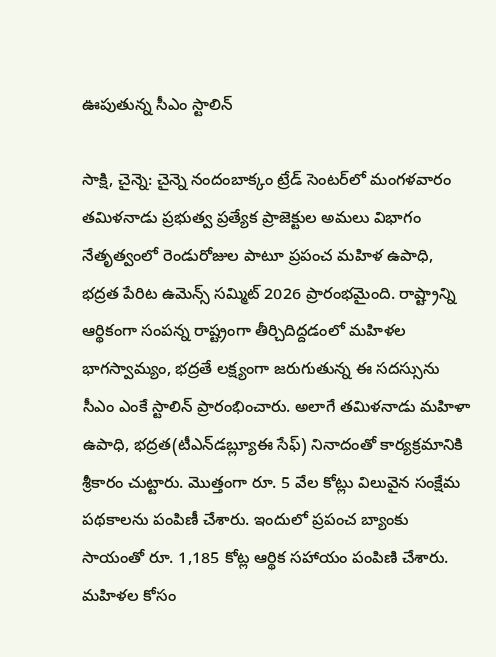ఊపుతున్న సీఎం స్టాలిన్‌

సాక్షి, చైన్నె: చైన్నె నందంబాక్కం ట్రేడ్‌ సెంటర్‌లో మంగళవారం తమిళనాడు ప్రభుత్వ ప్రత్యేక ప్రాజెక్టుల అమలు విభాగం నేతృత్వంలో రెండురోజుల పాటూ ప్రపంచ మహిళ ఉపాధి, భద్రత పేరిట ఉమెన్స్‌ సమ్మిట్‌ 2026 ప్రారంభమైంది. రాష్ట్రాన్ని ఆర్థికంగా సంపన్న రాష్ట్రంగా తీర్చిదిద్దడంలో మహిళల భాగస్వామ్యం, భద్రతే లక్ష్యంగా జరుగుతున్న ఈ సదస్సును సీఎం ఎంకే స్టాలిన్‌ ప్రారంభించారు. అలాగే తమిళనాడు మహిళా ఉపాధి, భద్రత(టీఎన్‌డబ్ల్యూఈ సేఫ్‌) నినాదంతో కార్యక్రమానికి శ్రీకారం చుట్టారు. మొత్తంగా రూ. 5 వేల కోట్లు విలువైన సంక్షేమ పథకాలను పంపిణీ చేశారు. ఇందులో ప్రపంచ బ్యాంకు సాయంతో రూ. 1,185 కోట్ల ఆర్థిక సహాయం పంపిణి చేశారు. మహిళల కోసం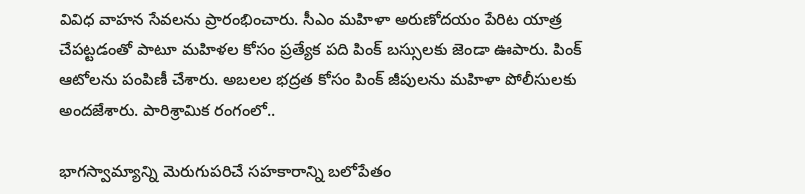వివిధ వాహన సేవలను ప్రారంభించారు. సీఎం మహిళా అరుణోదయం పేరిట యాత్ర చేపట్టడంతో పాటూ మహిళల కోసం ప్రత్యేక పది పింక్‌ బస్సులకు జెండా ఊపారు. పింక్‌ ఆటోలను పంపిణీ చేశారు. అబలల భద్రత కోసం పింక్‌ జీపులను మహిళా పోలీసులకు అందజేశారు. పారిశ్రామిక రంగంలో..

భాగస్వామ్యాన్ని మెరుగుపరిచే సహకారాన్ని బలోపేతం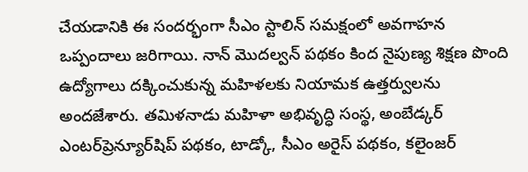చేయడానికి ఈ సందర్భంగా సీఎం స్టాలిన్‌ సమక్షంలో అవగాహన ఒప్పందాలు జరిగాయి. నాన్‌ మొదల్వన్‌ పథకం కింద నైపుణ్య శిక్షణ పొంది ఉద్యోగాలు దక్కించుకున్న మహిళలకు నియామక ఉత్తర్వులను అందజేశారు. తమిళనాడు మహిళా అభివృద్ధి సంస్థ, అంబేడ్కర్‌ ఎంటర్‌ప్రెన్యూర్‌షిప్‌ పథకం, టాడ్కో, సీఎం అరైస్‌ పథకం, కలైంజర్‌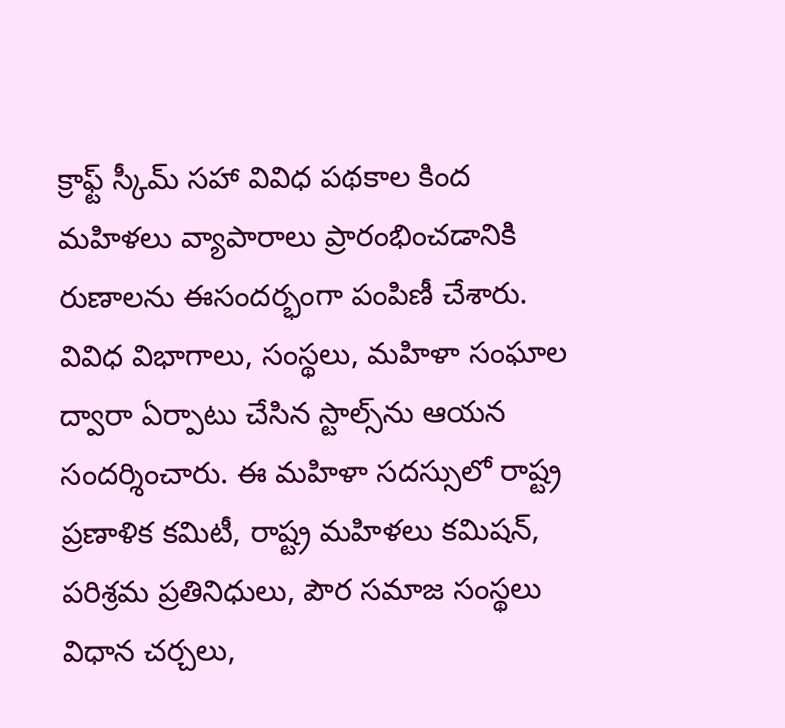క్రాఫ్ట్‌ స్కీమ్‌ సహా వివిధ పథకాల కింద మహిళలు వ్యాపారాలు ప్రారంభించడానికి రుణాలను ఈసందర్భంగా పంపిణీ చేశారు. వివిధ విభాగాలు, సంస్థలు, మహిళా సంఘాల ద్వారా ఏర్పాటు చేసిన స్టాల్స్‌ను ఆయన సందర్శించారు. ఈ మహిళా సదస్సులో రాష్ట్ర ప్రణాళిక కమిటీ, రాష్ట్ర మహిళలు కమిషన్‌, పరిశ్రమ ప్రతినిధులు, పౌర సమాజ సంస్థలు విధాన చర్చలు,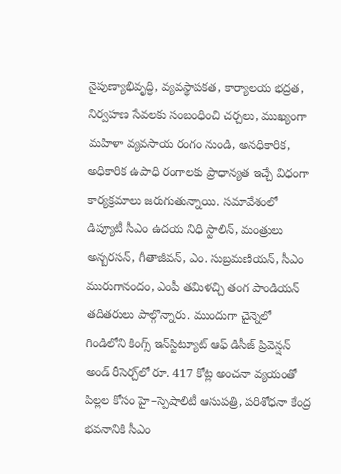నైపుణ్యాభివృద్ధి, వ్యవస్థాపకత, కార్యాలయ భద్రత, నిర్వహణ సేవలకు సంబంధించి చర్చలు, ముఖ్యంగా మహిళా వ్యవసాయ రంగం నుండి, అనధికారిక, అధికారిక ఉపాధి రంగాలకు ప్రాధాన్యత ఇచ్చే విధంగా కార్యక్రమాలు జరుగుతున్నాయి. సమావేశంలో డిప్యూటీ సీఎం ఉదయ నిధి స్టాలిన్‌, మంత్రులు అన్బరసన్‌, గీతాజీవన్‌, ఎం. సుబ్రమణియన్‌, సీఎం మురుగానందం, ఎంపీ తమిళచ్చి తంగ పాండియన్‌ తదితరులు పాల్గొన్నారు. ముందుగా చైన్నెలో గిండిలోని కింగ్స్‌ ఇన్‌స్టిట్యూట్‌ ఆఫ్‌ డిసీజ్‌ ప్రివెన్షన్‌ అండ్‌ రీసెర్చ్‌లో రూ. 417 కోట్ల అంచనా వ్యయంతో పిల్లల కోసం హై–స్పెషాలిటీ ఆసుపత్రి, పరిశోధనా కేంద్ర భవనానికి సీఎం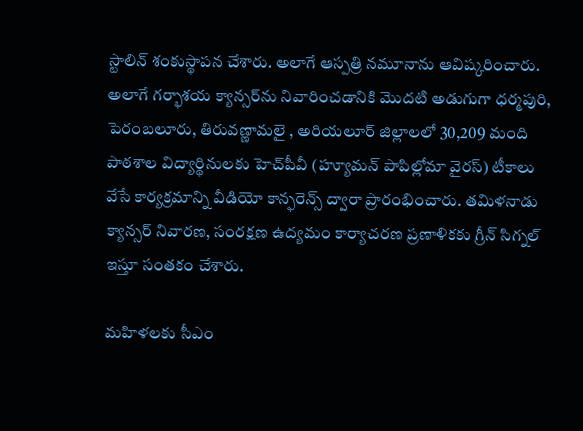స్టాలిన్‌ శంకుస్థాపన చేశారు. అలాగే ఆస్పత్రి నమూనాను ఆవిష్కరించారు. అలాగే గర్భాశయ క్యాన్సర్‌ను నివారించడానికి మొదటి అడుగుగా ధర్మపురి, పెరంబలూరు, తిరువణ్ణామలై , అరియలూర్‌ జిల్లాలలో 30,209 మంది పాఠశాల విద్యార్థినులకు హెచ్‌పీవీ (హ్యూమన్‌ పాపిల్లోమా వైరస్‌) టీకాలు వేసే కార్యక్రమాన్ని వీడియో కాన్ఫరెన్స్‌ ద్వారా ప్రారంభించారు. తమిళనాడు క్యాన్సర్‌ నివారణ, సంరక్షణ ఉద్యమం కార్యాచరణ ప్రణాళికకు గ్రీన్‌ సిగ్నల్‌ ఇస్తూ సంతకం చేశారు.

మహిళలకు సీఎం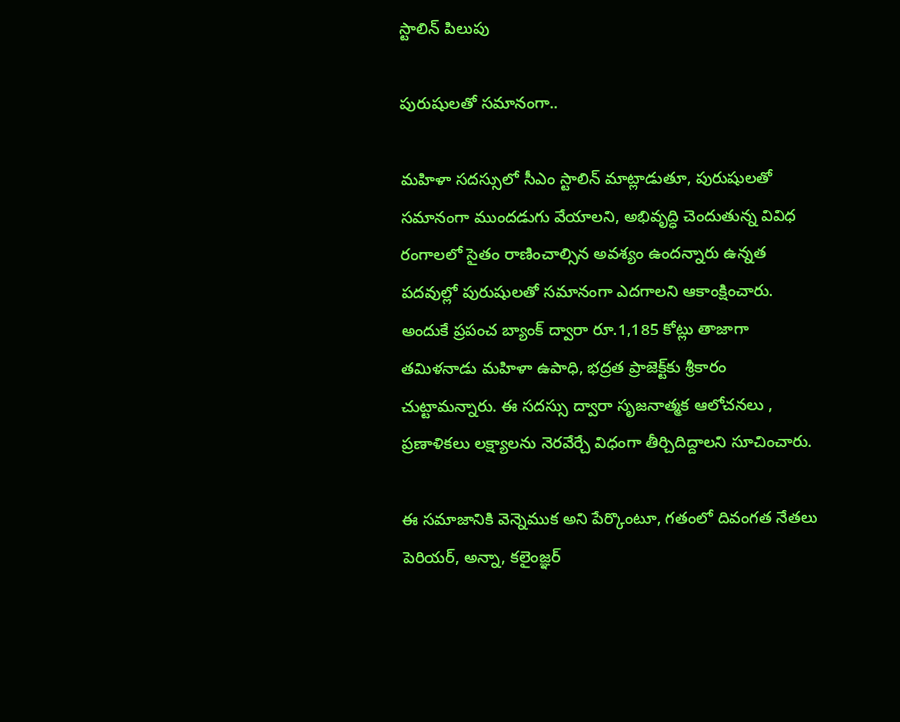స్టాలిన్‌ పిలుపు

పురుషులతో సమానంగా..

మహిళా సదస్సులో సీఎం స్టాలిన్‌ మాట్లాడుతూ, పురుషులతో సమానంగా ముందడుగు వేయాలని, అభివృద్ధి చెందుతున్న వివిధ రంగాలలో సైతం రాణించాల్సిన అవశ్యం ఉందన్నారు ఉన్నత పదవుల్లో పురుషులతో సమానంగా ఎదగాలని ఆకాంక్షించారు. అందుకే ప్రపంచ బ్యాంక్‌ ద్వారా రూ.1,185 కోట్లు తాజాగా తమిళనాడు మహిళా ఉపాధి, భద్రత ప్రాజెక్ట్‌కు శ్రీకారం చుట్టామన్నారు. ఈ సదస్సు ద్వారా సృజనాత్మక ఆలోచనలు , ప్రణాళికలు లక్ష్యాలను నెరవేర్చే విధంగా తీర్చిదిద్దాలని సూచించారు.

ఈ సమాజానికి వెన్నెముక అని పేర్కొంటూ, గతంలో దివంగత నేతలు పెరియర్‌, అన్నా, కలైంజ్ఞర్‌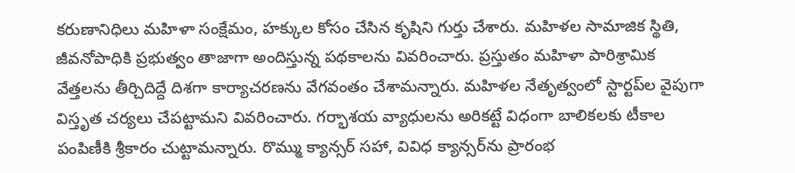కరుణానిధిలు మహిళా సంక్షేమం, హక్కుల కోసం చేసిన కృషిని గుర్తు చేశారు. మహిళల సామాజిక స్థితి, జీవనోపాధికి ప్రభుత్వం తాజాగా అందిస్తున్న పథకాలను వివరించారు. ప్రస్తుతం మహిళా పారిశ్రామిక వేత్తలను తీర్చిదిద్దే దిశగా కార్యాచరణను వేగవంతం చేశామన్నారు. మహిళల నేతృత్వంలో స్టార్టప్‌ల వైపుగా విస్తృత చర్యలు చేపట్టామని వివరించారు. గర్భాశయ వ్యాధులను అరికట్టే విధంగా బాలికలకు టీకాల పంపిణీకి శ్రీకారం చుట్టామన్నారు. రొమ్ము క్యాన్సర్‌ సహా, వివిధ క్యాన్సర్‌ను ప్రారంభ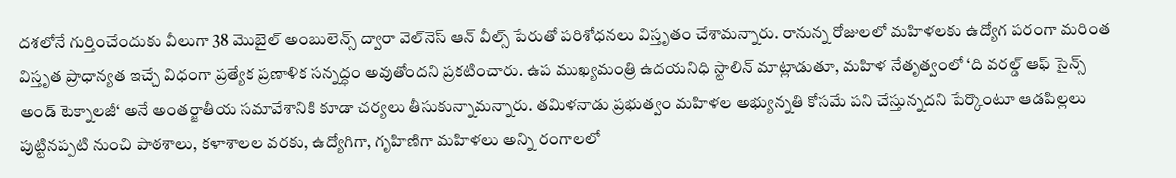దశలోనే గుర్తించేందుకు వీలుగా 38 మొబైల్‌ అంబులెన్స్‌ ద్వారా వెల్‌నెస్‌ ఆన్‌ వీల్స్‌ పేరుతో పరిశోధనలు విస్తృతం చేశామన్నారు. రానున్న రోజులలో మహిళలకు ఉద్యోగ పరంగా మరింత విస్తృత ప్రాధాన్యత ఇచ్చే విధంగా ప్రత్యేక ప్రణాళిక సన్నద్ధం అవుతోందని ప్రకటించారు. ఉప ముఖ్యమంత్రి ఉదయనిధి స్టాలిన్‌ మాట్లాడుతూ, మహిళ నేతృత్వంలో ‘ది వరల్డ్‌ ఆఫ్‌ సైన్స్‌ అండ్‌ టెక్నాలజీ‘ అనే అంతర్జాతీయ సమావేశానికి కూడా చర్యలు తీసుకున్నామన్నారు. తమిళనాడు ప్రభుత్వం మహిళల అభ్యున్నతి కోసమే పని చేస్తున్నదని పేర్కొంటూ ఆడపిల్లలు పుట్టినప్పటి నుంచి పాఠశాలు, కళాశాలల వరకు, ఉద్యోగిగా, గృహిణిగా మహిళలు అన్ని రంగాలలో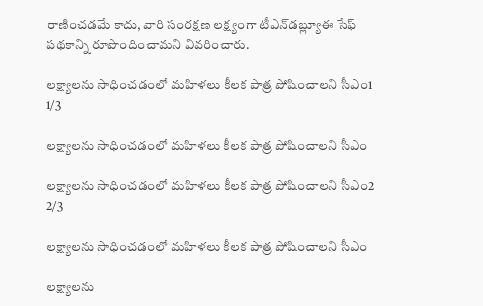రాణించడమే కాదు, వారి సంరక్షణ లక్ష్యంగా టీఎన్‌డబ్ల్యూఈ సేఫ్‌ పథకాన్ని రూపొందించామని వివరించారు.

లక్ష్యాలను సాధించడంలో మహిళలు కీలక పాత్ర పోషించాలని సీఎం1
1/3

లక్ష్యాలను సాధించడంలో మహిళలు కీలక పాత్ర పోషించాలని సీఎం

లక్ష్యాలను సాధించడంలో మహిళలు కీలక పాత్ర పోషించాలని సీఎం2
2/3

లక్ష్యాలను సాధించడంలో మహిళలు కీలక పాత్ర పోషించాలని సీఎం

లక్ష్యాలను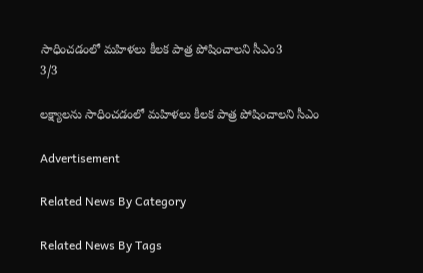సాధించడంలో మహిళలు కీలక పాత్ర పోషించాలని సీఎం3
3/3

లక్ష్యాలను సాధించడంలో మహిళలు కీలక పాత్ర పోషించాలని సీఎం

Advertisement

Related News By Category

Related News By Tags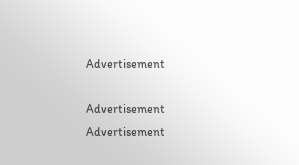Advertisement

Advertisement
Advertisement